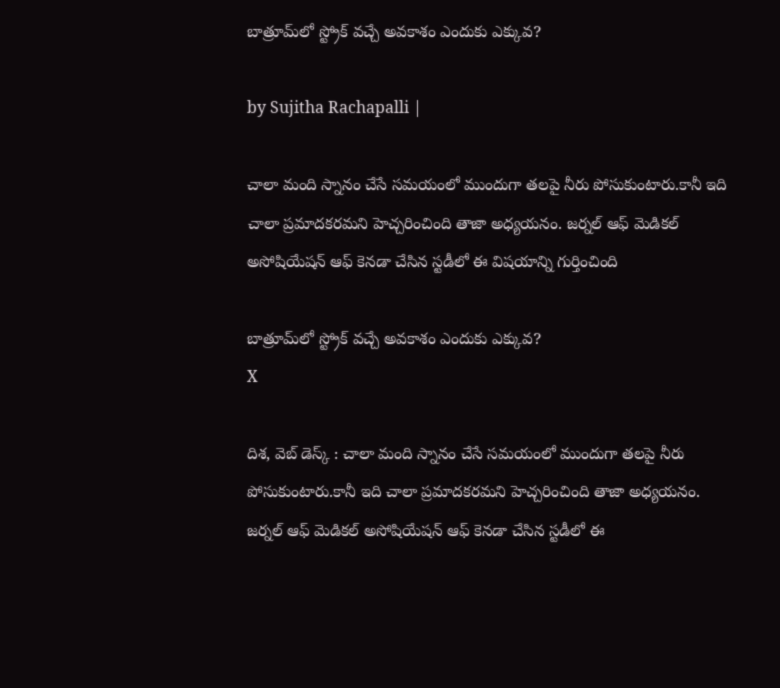బాత్రూమ్‌లో స్ట్రోక్ వచ్చే అవకాశం ఎందుకు ఎక్కువ?

by Sujitha Rachapalli |

చాలా మంది స్నానం చేసే సమయంలో ముందుగా తలపై నీరు పోసుకుంటారు.కానీ ఇది చాలా ప్రమాదకరమని హెచ్చరించింది తాజా అధ్యయనం. జర్నల్ ఆఫ్ మెడికల్ అసోషియేషన్ ఆఫ్ కెనడా చేసిన స్టడీలో ఈ విషయాన్ని గుర్తించింది

బాత్రూమ్‌లో స్ట్రోక్ వచ్చే అవకాశం ఎందుకు ఎక్కువ?
X

దిశ, వెబ్ డెస్క్ : చాలా మంది స్నానం చేసే సమయంలో ముందుగా తలపై నీరు పోసుకుంటారు.కానీ ఇది చాలా ప్రమాదకరమని హెచ్చరించింది తాజా అధ్యయనం. జర్నల్ ఆఫ్ మెడికల్ అసోషియేషన్ ఆఫ్ కెనడా చేసిన స్టడీలో ఈ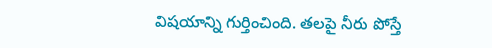విషయాన్ని గుర్తించింది. తలపై నీరు పోస్తే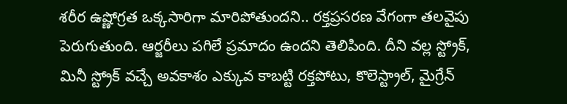శరీర ఉష్ణోగ్రత ఒక్కసారిగా మారిపోతుందని.. రక్తప్రసరణ వేగంగా తలవైపు పెరుగుతుంది. ఆర్జరీలు పగిలే ప్రమాదం ఉందని తెలిపింది. దీని వల్ల స్ట్రోక్, మినీ స్ట్రోక్ వచ్చే అవకాశం ఎక్కువ కాబట్టి రక్తపోటు, కొలెస్ట్రాల్, మైగ్రేన్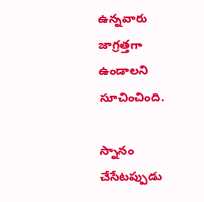ఉన్నవారు జాగ్రత్తగా ఉండాలని సూచించింది.

స్నానం చేసేటప్పుడు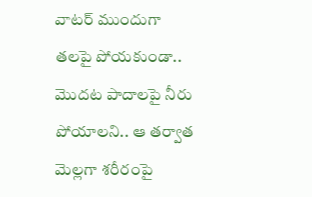వాటర్ ముందుగా తలపై పోయకుండా.. మొదట పాదాలపై నీరు పోయాలని.. ఆ తర్వాత మెల్లగా శరీరంపై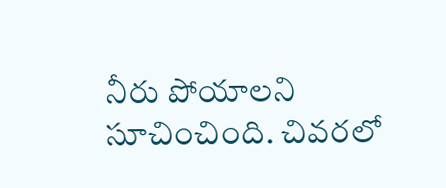నీరు పోయాలని సూచించింది. చివరలో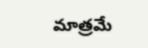మాత్రమే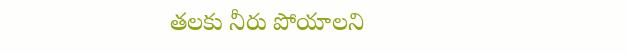తలకు నీరు పోయాలని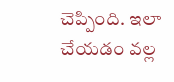చెప్పింది. ఇలా చేయడం వల్ల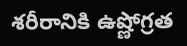శరీరానికి ఉష్ణోగ్రత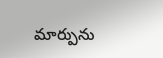మార్పును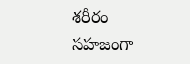శరీరం సహజంగా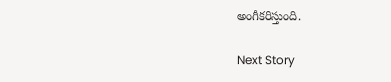అంగీకరిస్తుంది.

Next Story